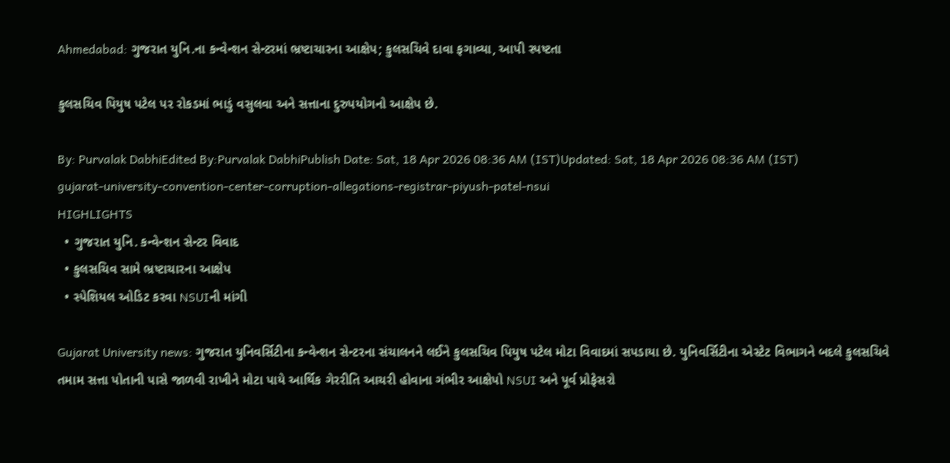Ahmedabad: ગુજરાત યુનિ.ના કન્વેન્શન સેન્ટરમાં ભ્રષ્ટાચારના આક્ષેપ; કુલસચિવે દાવા ફગાવ્યા, આપી સ્પષ્ટતા

કુલસચિવ પિયુષ પટેલ પર રોકડમાં ભાડું વસુલવા અને સત્તાના દુરુપયોગનો આક્ષેપ છે.

By: Purvalak DabhiEdited By:Purvalak DabhiPublish Date: Sat, 18 Apr 2026 08:36 AM (IST)Updated: Sat, 18 Apr 2026 08:36 AM (IST)
gujarat-university-convention-center-corruption-allegations-registrar-piyush-patel-nsui
HIGHLIGHTS
  • ગુજરાત યુનિ. કન્વેન્શન સેન્ટર વિવાદ
  • કુલસચિવ સામે ભ્રષ્ટાચારના આક્ષેપ
  • સ્પેશિયલ ઓડિટ કરવા NSUIની માંગી

Gujarat University news: ગુજરાત યુનિવર્સિટીના કન્વેન્શન સેન્ટરના સંચાલનને લઈને કુલસચિવ પિયુષ પટેલ મોટા વિવાદમાં સપડાયા છે. યુનિવર્સિટીના એસ્ટેટ વિભાગને બદલે કુલસચિવે તમામ સત્તા પોતાની પાસે જાળવી રાખીને મોટા પાયે આર્થિક ગેરરીતિ આચરી હોવાના ગંભીર આક્ષેપો NSUI અને પૂર્વ પ્રોફેસરો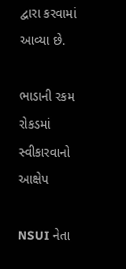દ્વારા કરવામાં આવ્યા છે.

ભાડાની રકમ રોકડમાં સ્વીકારવાનો આક્ષેપ

NSUI નેતા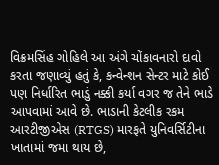વિક્રમસિંહ ગોહિલે આ અંગે ચોંકાવનારો દાવો કરતા જણાવ્યું હતું કે, કન્વેન્શન સેન્ટર માટે કોઈ પણ નિર્ધારિત ભાડું નક્કી કર્યા વગર જ તેને ભાડે આપવામાં આવે છે. ભાડાની કેટલીક રકમ આરટીજીએસ (RTGS) મારફતે યુનિવર્સિટીના ખાતામાં જમા થાય છે,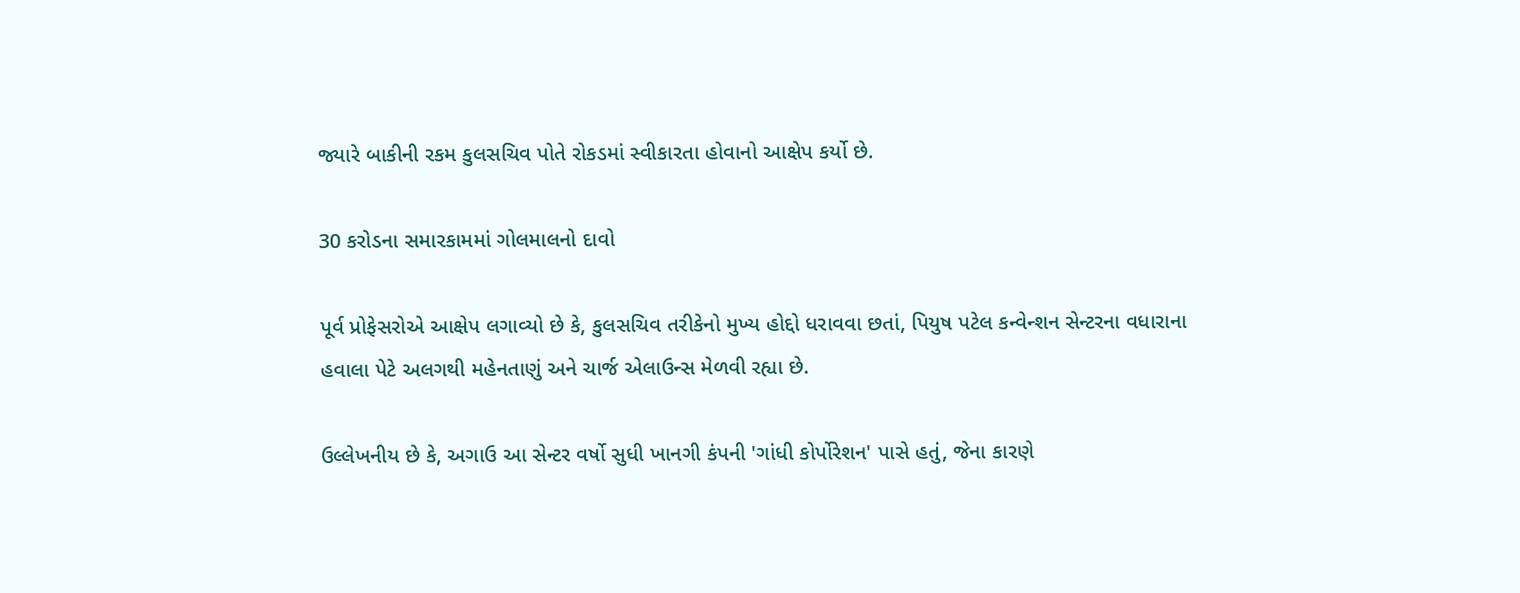જ્યારે બાકીની રકમ કુલસચિવ પોતે રોકડમાં સ્વીકારતા હોવાનો આક્ષેપ કર્યો છે.

30 કરોડના સમારકામમાં ગોલમાલનો દાવો

પૂર્વ પ્રોફેસરોએ આક્ષેપ લગાવ્યો છે કે, કુલસચિવ તરીકેનો મુખ્ય હોદ્દો ધરાવવા છતાં, પિયુષ પટેલ કન્વેન્શન સેન્ટરના વધારાના હવાલા પેટે અલગથી મહેનતાણું અને ચાર્જ એલાઉન્સ મેળવી રહ્યા છે.

ઉલ્લેખનીય છે કે, અગાઉ આ સેન્ટર વર્ષો સુધી ખાનગી કંપની 'ગાંધી કોર્પોરેશન' પાસે હતું, જેના કારણે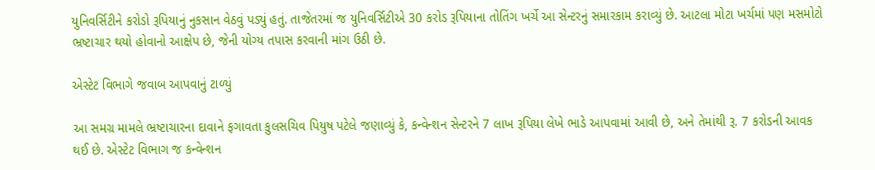યુનિવર્સિટીને કરોડો રૂપિયાનું નુકસાન વેઠવું પડ્યું હતું. તાજેતરમાં જ યુનિવર્સિટીએ 30 કરોડ રૂપિયાના તોતિંગ ખર્ચે આ સેન્ટરનું સમારકામ કરાવ્યું છે. આટલા મોટા ખર્ચમાં પણ મસમોટો ભ્રષ્ટાચાર થયો હોવાનો આક્ષેપ છે, જેની યોગ્ય તપાસ કરવાની માંગ ઉઠી છે.

એસ્ટેટ વિભાગે જવાબ આપવાનું ટાળ્યું

આ સમગ્ર મામલે ભ્રષ્ટાચારના દાવાને ફગાવતા કુલસચિવ પિયુષ પટેલે જણાવ્યું કે, કન્વેન્શન સેન્ટરને 7 લાખ રૂપિયા લેખે ભાડે આપવામાં આવી છે, અને તેમાંથી રૂ. 7 કરોડની આવક થઈ છે. એસ્ટેટ વિભાગ જ કન્વેન્શન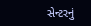સેન્ટરનું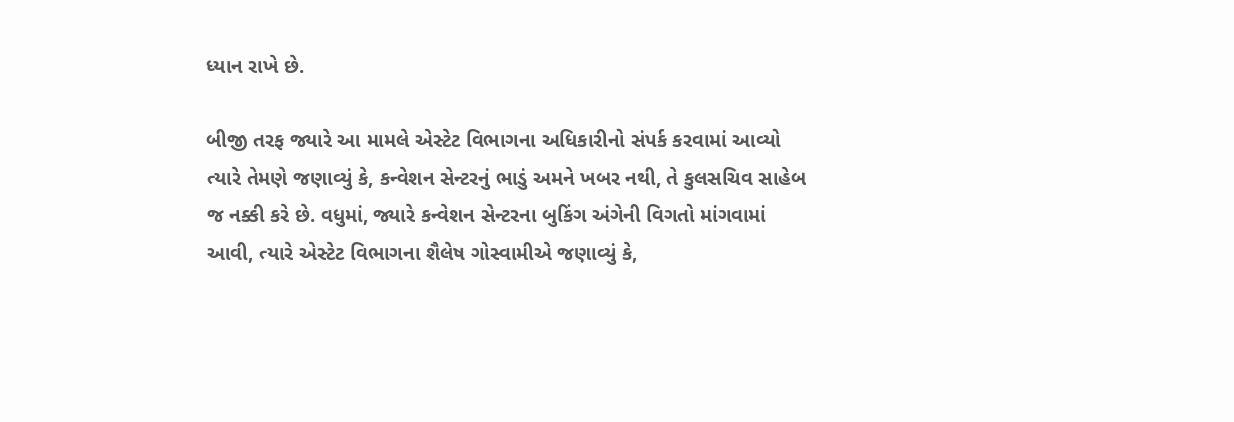ધ્યાન રાખે છે.

બીજી તરફ જ્યારે આ મામલે એસ્ટેટ વિભાગના અધિકારીનો સંપર્ક કરવામાં આવ્યો ત્યારે તેમણે જણાવ્યું કે, કન્વેશન સેન્ટરનું ભાડું અમને ખબર નથી, તે કુલસચિવ સાહેબ જ નક્કી કરે છે. વધુમાં, જ્યારે કન્વેશન સેન્ટરના બુકિંગ અંગેની વિગતો માંગવામાં આવી, ત્યારે એસ્ટેટ વિભાગના શૈલેષ ગોસ્વામીએ જણાવ્યું કે,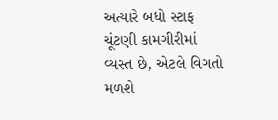અત્યારે બધો સ્ટાફ ચૂંટણી કામગીરીમાં વ્યસ્ત છે, એટલે વિગતો મળશે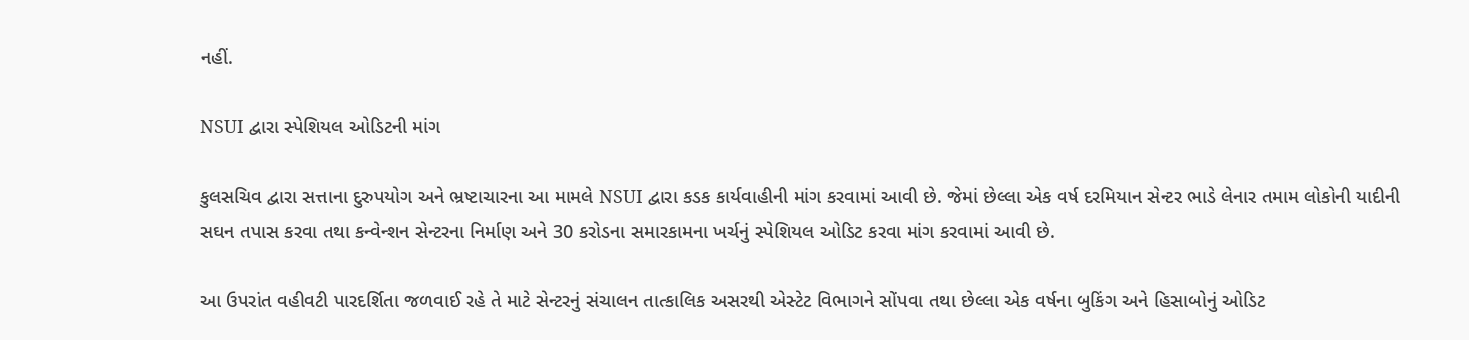નહીં.

NSUI દ્વારા સ્પેશિયલ ઓડિટની માંગ

કુલસચિવ દ્વારા સત્તાના દુરુપયોગ અને ભ્રષ્ટાચારના આ મામલે NSUI દ્વારા કડક કાર્યવાહીની માંગ કરવામાં આવી છે. જેમાં છેલ્લા એક વર્ષ દરમિયાન સેન્ટર ભાડે લેનાર તમામ લોકોની યાદીની સઘન તપાસ કરવા તથા કન્વેન્શન સેન્ટરના નિર્માણ અને 30 કરોડના સમારકામના ખર્ચનું સ્પેશિયલ ઓડિટ કરવા માંગ કરવામાં આવી છે.

આ ઉપરાંત વહીવટી પારદર્શિતા જળવાઈ રહે તે માટે સેન્ટરનું સંચાલન તાત્કાલિક અસરથી એસ્ટેટ વિભાગને સોંપવા તથા છેલ્લા એક વર્ષના બુકિંગ અને હિસાબોનું ઓડિટ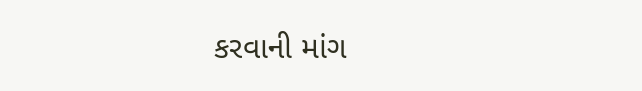કરવાની માંગ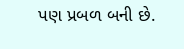પણ પ્રબળ બની છે.